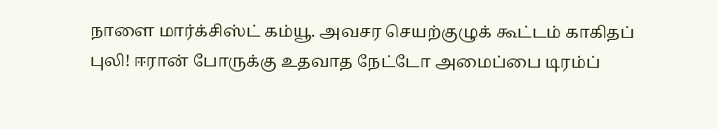நாளை மார்க்சிஸ்ட் கம்யூ. அவசர செயற்குழுக் கூட்டம் காகிதப் புலி! ஈரான் போருக்கு உதவாத நேட்டோ அமைப்பை டிரம்ப்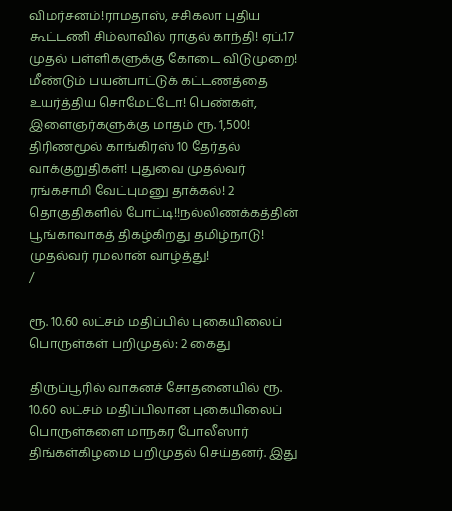விமர்சனம்!ராமதாஸ், சசிகலா புதிய கூட்டணி சிம்லாவில் ராகுல் காந்தி! ஏப்.17 முதல் பள்ளிகளுக்கு கோடை விடுமுறை! மீண்டும் பயன்பாட்டுக் கட்டணத்தை உயர்த்திய சொமேட்டோ! பெண்கள், இளைஞர்களுக்கு மாதம் ரூ. 1,500! திரிணமூல் காங்கிரஸ் 10 தேர்தல் வாக்குறுதிகள்! புதுவை முதல்வர் ரங்கசாமி வேட்புமனு தாக்கல்! 2 தொகுதிகளில் போட்டி!!நல்லிணக்கத்தின் பூங்காவாகத் திகழ்கிறது தமிழ்நாடு! முதல்வர் ரமலான் வாழ்த்து!
/

ரூ. 10.60 லட்சம் மதிப்பில் புகையிலைப் பொருள்கள் பறிமுதல்: 2 கைது

திருப்பூரில் வாகனச் சோதனையில் ரூ. 10.60 லட்சம் மதிப்பிலான புகையிலைப் பொருள்களை மாநகர போலீஸார் திங்கள்கிழமை பறிமுதல் செய்தனர். இது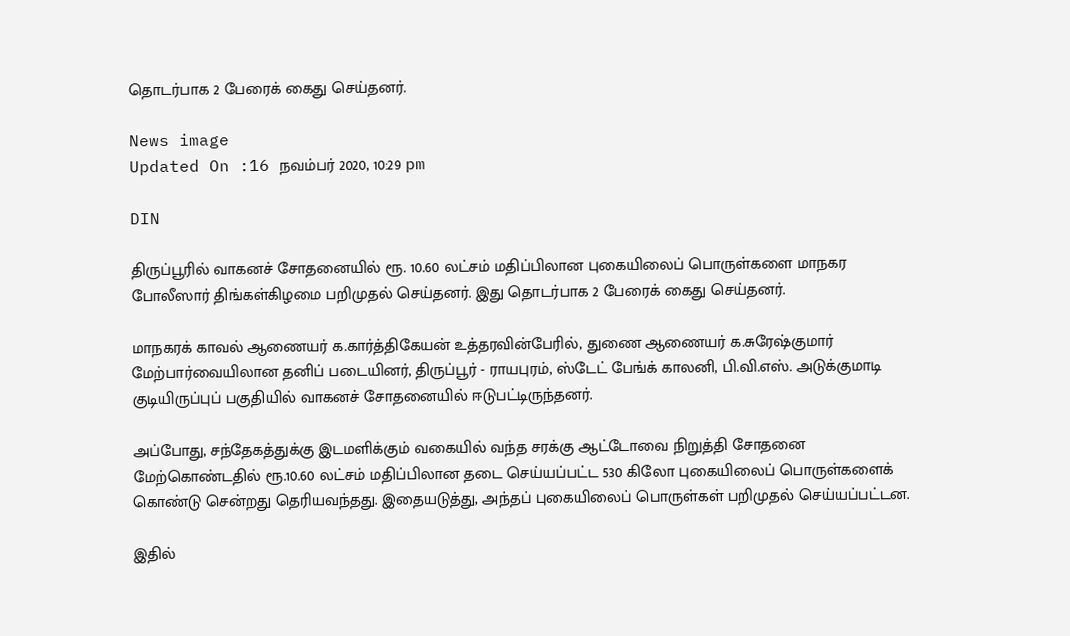தொடர்பாக 2 பேரைக் கைது செய்தனர்.

News image
Updated On :16 நவம்பர் 2020, 10:29 pm

DIN

திருப்பூரில் வாகனச் சோதனையில் ரூ. 10.60 லட்சம் மதிப்பிலான புகையிலைப் பொருள்களை மாநகர போலீஸார் திங்கள்கிழமை பறிமுதல் செய்தனர். இது தொடர்பாக 2 பேரைக் கைது செய்தனர்.

மாநகரக் காவல் ஆணையர் க.கார்த்திகேயன் உத்தரவின்பேரில், துணை ஆணையர் க.சுரேஷ்குமார் மேற்பார்வையிலான தனிப் படையினர், திருப்பூர் - ராயபுரம், ஸ்டேட் பேங்க் காலனி, பி.வி.எஸ். அடுக்குமாடி குடியிருப்புப் பகுதியில் வாகனச் சோதனையில் ஈடுபட்டிருந்தனர்.

அப்போது, சந்தேகத்துக்கு இடமளிக்கும் வகையில் வந்த சரக்கு ஆட்டோவை நிறுத்தி சோதனை மேற்கொண்டதில் ரூ.10.60 லட்சம் மதிப்பிலான தடை செய்யப்பட்ட 530 கிலோ புகையிலைப் பொருள்களைக் கொண்டு சென்றது தெரியவந்தது. இதையடுத்து, அந்தப் புகையிலைப் பொருள்கள் பறிமுதல் செய்யப்பட்டன.

இதில்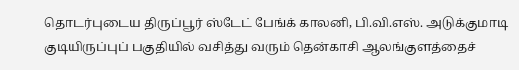தொடர்புடைய திருப்பூர் ஸ்டேட் பேங்க் காலனி, பி.வி.எஸ். அடுக்குமாடி குடியிருப்புப் பகுதியில் வசித்து வரும் தென்காசி ஆலங்குளத்தைச்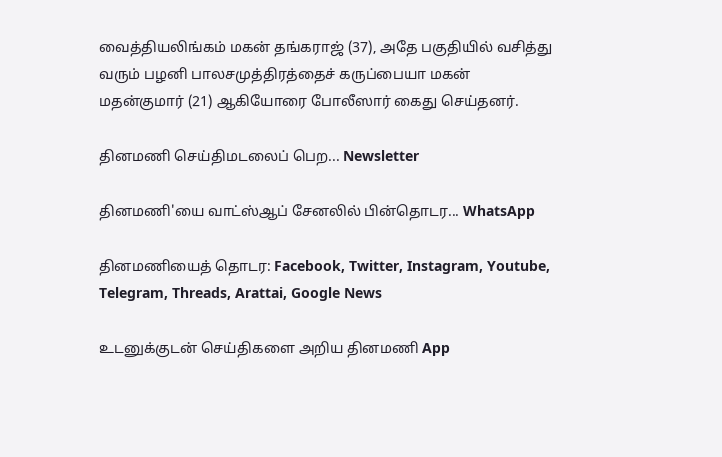வைத்தியலிங்கம் மகன் தங்கராஜ் (37), அதே பகுதியில் வசித்து வரும் பழனி பாலசமுத்திரத்தைச் கருப்பையா மகன் மதன்குமார் (21) ஆகியோரை போலீஸார் கைது செய்தனர்.

தினமணி செய்திமடலைப் பெற... Newsletter

தினமணி'யை வாட்ஸ்ஆப் சேனலில் பின்தொடர... WhatsApp

தினமணியைத் தொடர: Facebook, Twitter, Instagram, Youtube, Telegram, Threads, Arattai, Google News

உடனுக்குடன் செய்திகளை அறிய தினமணி App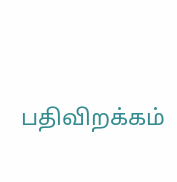பதிவிறக்கம்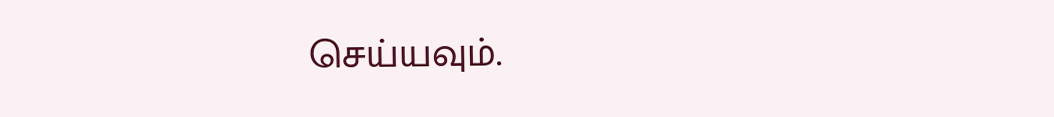செய்யவும்.